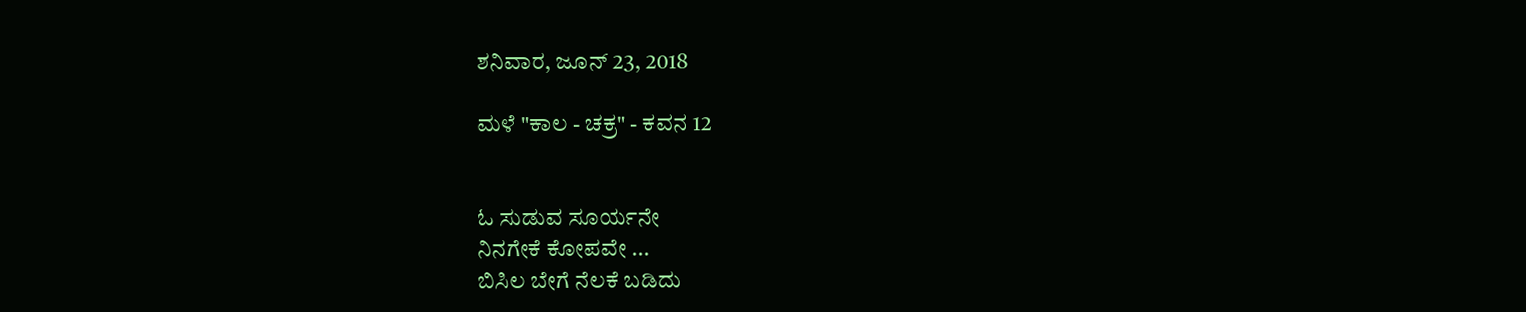ಶನಿವಾರ, ಜೂನ್ 23, 2018

ಮಳೆ "ಕಾಲ - ಚಕ್ರ" - ಕವನ 12


ಓ ಸುಡುವ ಸೂರ್ಯನೇ
ನಿನಗೇಕೆ ಕೋಪವೇ ...
ಬಿಸಿಲ ಬೇಗೆ ನೆಲಕೆ ಬಡಿದು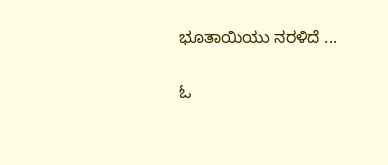ಭೂತಾಯಿಯು ನರಳಿದೆ ...

ಓ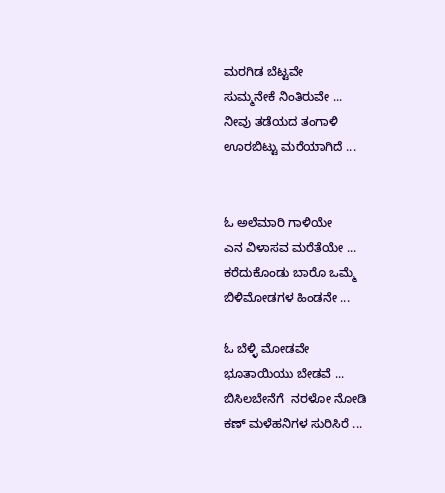ಮರಗಿಡ ಬೆಟ್ಟವೇ
ಸುಮ್ಮನೇಕೆ ನಿಂತಿರುವೇ ...
ನೀವು ತಡೆಯದ ತಂಗಾಳಿ
ಊರಬಿಟ್ಟು ಮರೆಯಾಗಿದೆ ...


ಓ ಅಲೆಮಾರಿ ಗಾಳಿಯೇ
ಎನ ವಿಳಾಸವ ಮರೆತೆಯೇ ...
ಕರೆದುಕೊಂಡು ಬಾರೊ ಒಮ್ಮೆ
ಬಿಳಿಮೋಡಗಳ ಹಿಂಡನೇ ...

ಓ ಬೆಳ್ಳಿ ಮೋಡವೇ
ಭೂತಾಯಿಯು ಬೇಡವೆ ...
ಬಿಸಿಲಬೇನೆಗೆ  ನರಳೋ ನೋಡಿ
ಕಣ್ ಮಳೆಹನಿಗಳ ಸುರಿಸಿರೆ ...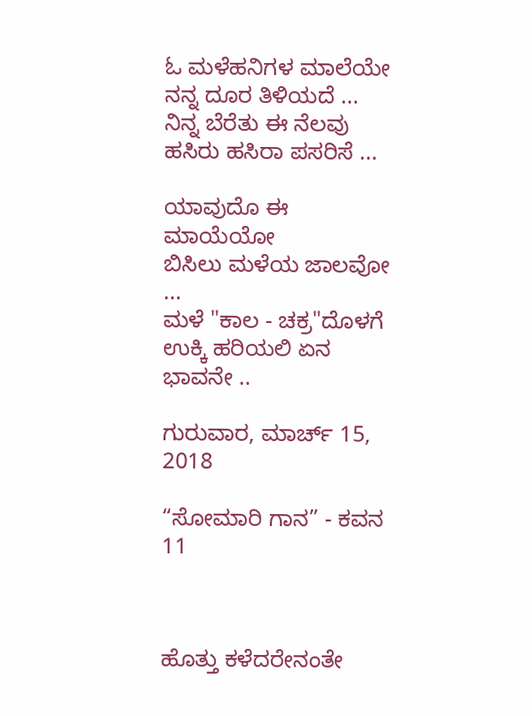ಓ ಮಳೆಹನಿಗಳ ಮಾಲೆಯೇ
ನನ್ನ ದೂರ ತಿಳಿಯದೆ ...
ನಿನ್ನ ಬೆರೆತು ಈ ನೆಲವು
ಹಸಿರು ಹಸಿರಾ ಪಸರಿಸೆ ...

ಯಾವುದೊ ಈ ಮಾಯೆಯೋ
ಬಿಸಿಲು ಮಳೆಯ ಜಾಲವೋ ...
ಮಳೆ "ಕಾಲ - ಚಕ್ರ"ದೊಳಗೆ
ಉಕ್ಕಿ ಹರಿಯಲಿ ಏನ ಭಾವನೇ ..

ಗುರುವಾರ, ಮಾರ್ಚ್ 15, 2018

“ಸೋಮಾರಿ ಗಾನ” - ಕವನ 11



ಹೊತ್ತು ಕಳೆದರೇನಂತೇ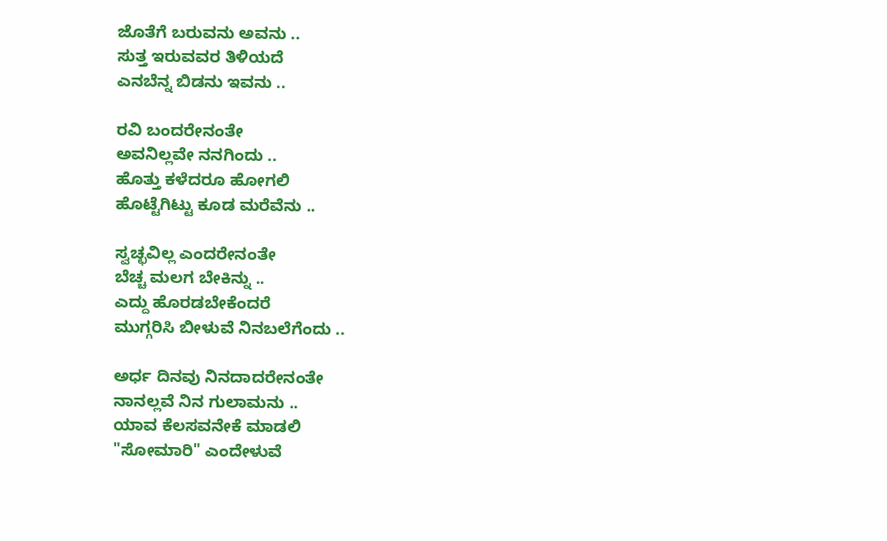ಜೊತೆಗೆ ಬರುವನು ಅವನು ..
ಸುತ್ತ ಇರುವವರ ತಿಳಿಯದೆ
ಎನಬೆನ್ನ ಬಿಡನು ಇವನು ..

ರವಿ ಬಂದರೇನಂತೇ
ಅವನಿಲ್ಲವೇ ನನಗಿಂದು ..
ಹೊತ್ತು ಕಳೆದರೂ ಹೋಗಲಿ
ಹೊಟ್ಟೆಗಿಟ್ಟು ಕೂಡ ಮರೆವೆನು ..

ಸ್ವಚ್ಛವಿಲ್ಲ ಎಂದರೇನಂತೇ
ಬೆಚ್ಚ ಮಲಗ ಬೇಕಿನ್ನು ..
ಎದ್ದು ಹೊರಡಬೇಕೆಂದರೆ
ಮುಗ್ಗರಿಸಿ ಬೀಳುವೆ ನಿನಬಲೆಗೆಂದು ..

ಅರ್ಧ ದಿನವು ನಿನದಾದರೇನಂತೇ
ನಾನಲ್ಲವೆ ನಿನ ಗುಲಾಮನು ..
ಯಾವ ಕೆಲಸವನೇಕೆ ಮಾಡಲಿ
"ಸೋಮಾರಿ" ಎಂದೇಳುವೆ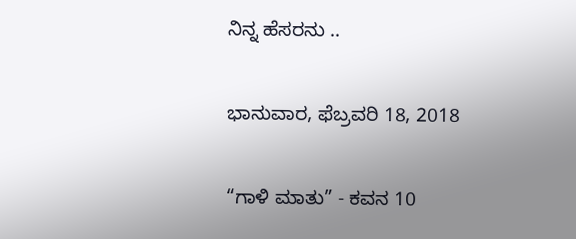ನಿನ್ನ ಹೆಸರನು ..

ಭಾನುವಾರ, ಫೆಬ್ರವರಿ 18, 2018

“ಗಾಳಿ ಮಾತು” - ಕವನ 10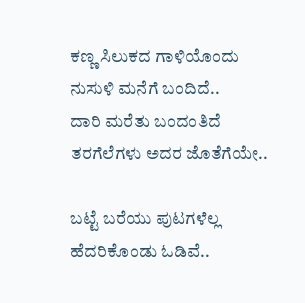ಕಣ್ಣ ಸಿಲುಕದ ಗಾಳಿಯೊಂದು
ನುಸುಳಿ ಮನೆಗೆ ಬಂದಿದೆ..
ದಾರಿ ಮರೆತು ಬಂದಂತಿದೆ
ತರಗೆಲೆಗಳು ಅದರ ಜೊತೆಗೆಯೇ..

ಬಟ್ಟೆ ಬರೆಯು ಪುಟಗಳೆಲ್ಲ
ಹೆದರಿಕೊಂಡು ಓಡಿವೆ..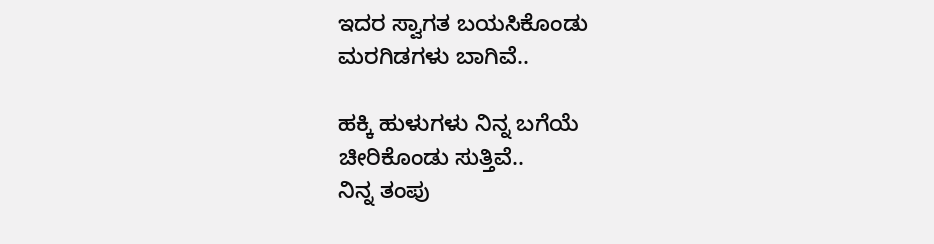ಇದರ ಸ್ವಾಗತ ಬಯಸಿಕೊಂಡು
ಮರಗಿಡಗಳು ಬಾಗಿವೆ..

ಹಕ್ಕಿ ಹುಳುಗಳು ನಿನ್ನ ಬಗೆಯೆ
ಚೀರಿಕೊಂಡು ಸುತ್ತಿವೆ..
ನಿನ್ನ ತಂಪು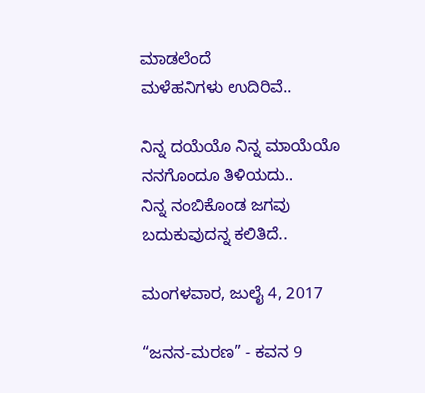ಮಾಡಲೆಂದೆ
ಮಳೆಹನಿಗಳು ಉದಿರಿವೆ..

ನಿನ್ನ ದಯೆಯೊ ನಿನ್ನ ಮಾಯೆಯೊ
ನನಗೊಂದೂ ತಿಳಿಯದು..
ನಿನ್ನ ನಂಬಿಕೊಂಡ ಜಗವು
ಬದುಕುವುದನ್ನ ಕಲಿತಿದೆ..

ಮಂಗಳವಾರ, ಜುಲೈ 4, 2017

“ಜನನ-ಮರಣ” - ಕವನ 9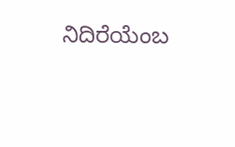ನಿದಿರೆಯೆಂಬ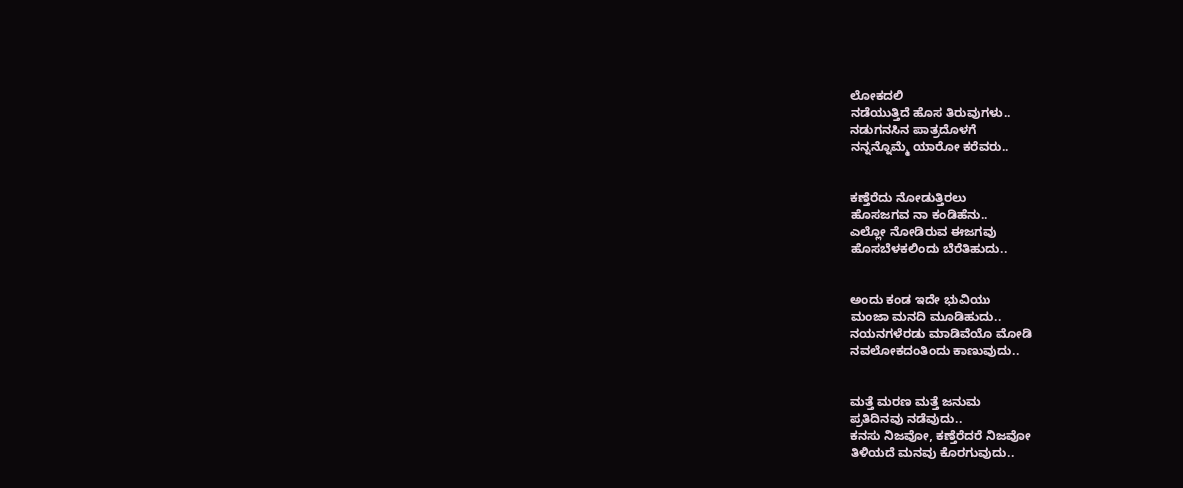ಲೋಕದಲಿ
ನಡೆಯುತ್ತಿದೆ ಹೊಸ ತಿರುವುಗಳು..
ನಡುಗನಸಿನ ಪಾತ್ರದೊಳಗೆ
ನನ್ನನ್ನೊಮ್ಮೆ ಯಾರೋ ಕರೆವರು..


ಕಣ್ತೆರೆದು ನೋಡುತ್ತಿರಲು
ಹೊಸಜಗವ ನಾ ಕಂಡಿಹೆನು..
ಎಲ್ಲೋ ನೋಡಿರುವ ಈಜಗವು
ಹೊಸಬೆಳಕಲಿಂದು ಬೆರೆತಿಹುದು..


ಅಂದು ಕಂಡ ಇದೇ ಭುವಿಯು
ಮಂಜಾ ಮನದಿ ಮೂಡಿಹುದು..
ನಯನಗಳೆರಡು ಮಾಡಿವೆಯೊ ಮೋಡಿ
ನವಲೋಕದಂತಿಂದು ಕಾಣುವುದು..


ಮತ್ತೆ ಮರಣ ಮತ್ತೆ ಜನುಮ
ಪ್ರತಿದಿನವು ನಡೆವುದು..
ಕನಸು ನಿಜವೋ, ಕಣ್ತೆರೆದರೆ ನಿಜವೋ
ತಿಳಿಯದೆ ಮನವು ಕೊರಗುವುದು..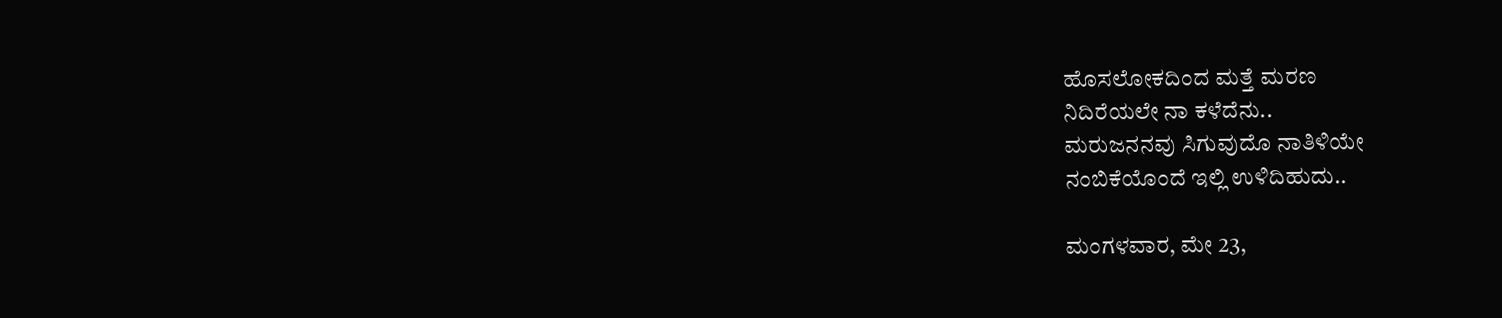ಹೊಸಲೋಕದಿಂದ ಮತ್ತೆ ಮರಣ
ನಿದಿರೆಯಲೇ ನಾ ಕಳೆದೆನು..
ಮರುಜನನವು ಸಿಗುವುದೊ ನಾತಿಳಿಯೇ
ನಂಬಿಕೆಯೊಂದೆ ಇಲ್ಲಿ ಉಳಿದಿಹುದು..

ಮಂಗಳವಾರ, ಮೇ 23,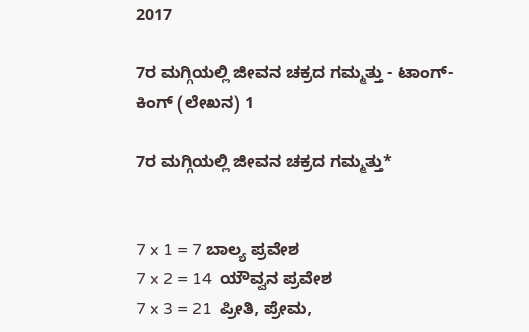2017

7ರ ಮಗ್ಗಿಯಲ್ಲಿ ಜೀವನ ಚಕ್ರದ ಗಮ್ಮತ್ತು - ಟಾಂಗ್-ಕಿಂಗ್ (ಲೇಖನ) 1

7ರ ಮಗ್ಗಿಯಲ್ಲಿ ಜೀವನ ಚಕ್ರದ ಗಮ್ಮತ್ತು*


7 x 1 = 7 ಬಾಲ್ಯ ಪ್ರವೇಶ
7 x 2 = 14  ಯೌವ್ವನ ಪ್ರವೇಶ
7 x 3 = 21  ಪ್ರೀತಿ, ಪ್ರೇಮ,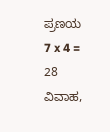ಪ್ರಣಯ
7 x 4 = 28  ವಿವಾಹ,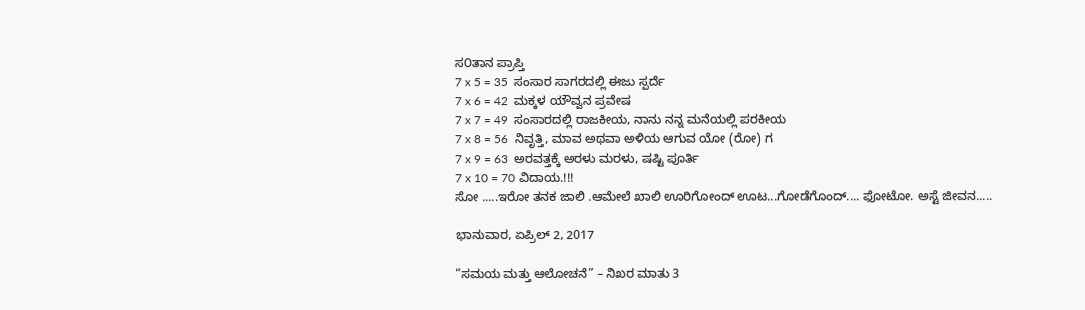ಸ೦ತಾನ ಪ್ರಾಪ್ತಿ
7 x 5 = 35  ಸಂಸಾರ ಸಾಗರದಲ್ಲಿ ಈಜು ಸ್ಪರ್ದೆ
7 x 6 = 42  ಮಕ್ಕಳ ಯೌವ್ವನ ಪ್ರವೇಷ
7 x 7 = 49  ಸಂಸಾರದಲ್ಲಿ ರಾಜಕೀಯ, ನಾನು ನನ್ನ ಮನೆಯಲ್ಲಿ ಪರಕೀಯ
7 x 8 = 56  ನಿವೃತ್ತಿ, ಮಾವ ಅಥವಾ ಅಳಿಯ ಆಗುವ ಯೋ (ರೋ) ಗ
7 x 9 = 63  ಅರವತ್ತಕ್ಕೆ ಅರಳು ಮರಳು, ಷಷ್ಟಿ ಪೂರ್ತಿ
7 x 10 = 70 ವಿದಾಯ.!!!
ಸೋ .....ಇರೋ ತನಕ ಜಾಲಿ .ಆಮೇಲೆ ಖಾಲಿ ಊರಿಗೋಂದ್ ಊಟ...ಗೋಡೆಗೊಂದ್.... ಫೋಟೋ. ಅಸ್ಟೆ ಜೀವನ.....

ಭಾನುವಾರ, ಏಪ್ರಿಲ್ 2, 2017

“ಸಮಯ ಮತ್ತು ಆಲೋಚನೆ” – ನಿಖರ ಮಾತು 3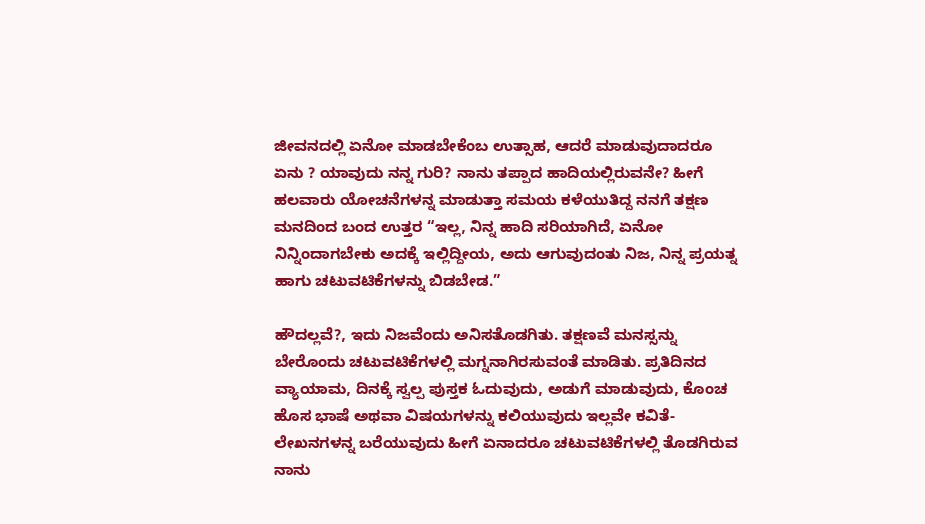ಜೀವನದಲ್ಲಿ ಏನೋ ಮಾಡಬೇಕೆಂಬ ಉತ್ಸಾಹ, ಆದರೆ ಮಾಡುವುದಾದರೂ ಏನು ? ಯಾವುದು ನನ್ನ ಗುರಿ? ನಾನು ತಪ್ಪಾದ ಹಾದಿಯಲ್ಲಿರುವನೇ? ಹೀಗೆ ಹಲವಾರು ಯೋಚನೆಗಳನ್ನ ಮಾಡುತ್ತಾ ಸಮಯ ಕಳೆಯುತಿದ್ದ ನನಗೆ ತಕ್ಷಣ ಮನದಿಂದ ಬಂದ ಉತ್ತರ “ಇಲ್ಲ, ನಿನ್ನ ಹಾದಿ ಸರಿಯಾಗಿದೆ, ಏನೋ ನಿನ್ನಿಂದಾಗಬೇಕು ಅದಕ್ಕೆ ಇಲ್ಲಿದ್ದೀಯ, ಅದು ಆಗುವುದಂತು ನಿಜ, ನಿನ್ನ ಪ್ರಯತ್ನ ಹಾಗು ಚಟುವಟಿಕೆಗಳನ್ನು ಬಿಡಬೇಡ.”

ಹೌದಲ್ಲವೆ?, ಇದು ನಿಜವೆಂದು ಅನಿಸತೊಡಗಿತು. ತಕ್ಷಣವೆ ಮನಸ್ಸನ್ನು ಬೇರೊಂದು ಚಟುವಟಿಕೆಗಳಲ್ಲಿ ಮಗ್ನನಾಗಿರಸುವಂತೆ ಮಾಡಿತು. ಪ್ರತಿದಿನದ ವ್ಯಾಯಾಮ, ದಿನಕ್ಕೆ ಸ್ವಲ್ಪ ಪುಸ್ತಕ ಓದುವುದು, ಅಡುಗೆ ಮಾಡುವುದು, ಕೊಂಚ ಹೊಸ ಭಾಷೆ ಅಥವಾ ವಿಷಯಗಳನ್ನು ಕಲಿಯುವುದು ಇಲ್ಲವೇ ಕವಿತೆ-ಲೇಖನಗಳನ್ನ ಬರೆಯುವುದು ಹೀಗೆ ಏನಾದರೂ ಚಟುವಟಿಕೆಗಳಲ್ಲಿ ತೊಡಗಿರುವ ನಾನು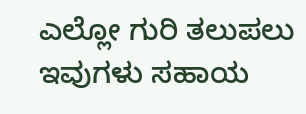ಎಲ್ಲೋ ಗುರಿ ತಲುಪಲು ಇವುಗಳು ಸಹಾಯ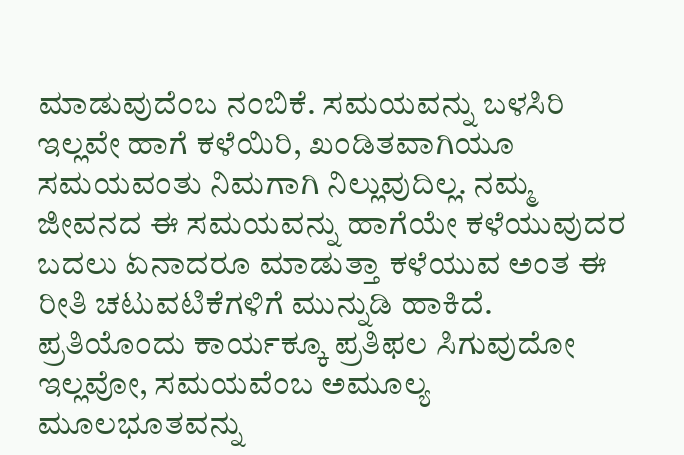ಮಾಡುವುದೆಂಬ ನಂಬಿಕೆ. ಸಮಯವನ್ನು ಬಳಸಿರಿ ಇಲ್ಲವೇ ಹಾಗೆ ಕಳೆಯಿರಿ, ಖಂಡಿತವಾಗಿಯೂ ಸಮಯವಂತು ನಿಮಗಾಗಿ ನಿಲ್ಲುವುದಿಲ್ಲ. ನಮ್ಮ ಜೀವನದ ಈ ಸಮಯವನ್ನು ಹಾಗೆಯೇ ಕಳೆಯುವುದರ ಬದಲು ಏನಾದರೂ ಮಾಡುತ್ತಾ ಕಳೆಯುವ ಅಂತ ಈ ರೀತಿ ಚಟುವಟಿಕೆಗಳಿಗೆ ಮುನ್ನುಡಿ ಹಾಕಿದೆ. ಪ್ರತಿಯೊಂದು ಕಾರ್ಯಕ್ಕೂ ಪ್ರತಿಫಲ ಸಿಗುವುದೋ ಇಲ್ಲವೋ, ಸಮಯವೆಂಬ ಅಮೂಲ್ಯ ಮೂಲಭೂತವನ್ನು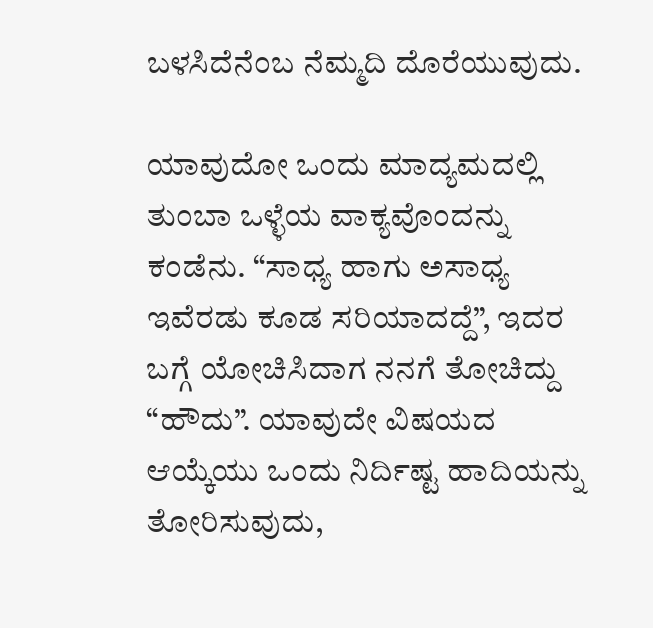ಬಳಸಿದೆನೆಂಬ ನೆಮ್ಮದಿ ದೊರೆಯುವುದು.

ಯಾವುದೋ ಒಂದು ಮಾದ್ಯಮದಲ್ಲಿ ತುಂಬಾ ಒಳ್ಳೆಯ ವಾಕ್ಯವೊಂದನ್ನು ಕಂಡೆನು. “ಸಾಧ್ಯ ಹಾಗು ಅಸಾಧ್ಯ ಇವೆರಡು ಕೂಡ ಸರಿಯಾದದ್ದೆ”, ಇದರ ಬಗ್ಗೆ ಯೋಚಿಸಿದಾಗ ನನಗೆ ತೋಚಿದ್ದು “ಹೌದು”. ಯಾವುದೇ ವಿಷಯದ ಆಯ್ಕೆಯು ಒಂದು ನಿರ್ದಿಷ್ಟ ಹಾದಿಯನ್ನು ತೋರಿಸುವುದು,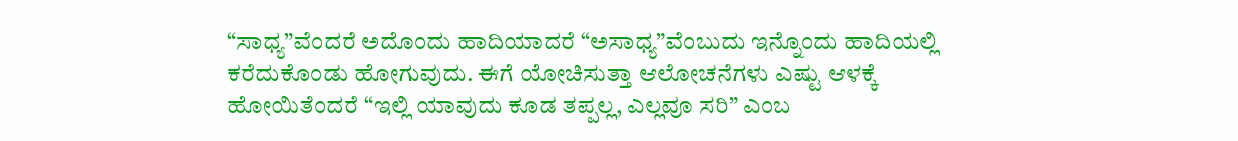“ಸಾಧ್ಯ”ವೆಂದರೆ ಅದೊಂದು ಹಾದಿಯಾದರೆ “ಅಸಾಧ್ಯ”ವೆಂಬುದು ಇನ್ನೊಂದು ಹಾದಿಯಲ್ಲಿ ಕರೆದುಕೊಂಡು ಹೋಗುವುದು. ಈಗೆ ಯೋಚಿಸುತ್ತಾ ಆಲೋಚನೆಗಳು ಎಷ್ಟು ಆಳಕ್ಕೆ ಹೋಯಿತೆಂದರೆ “ಇಲ್ಲಿ ಯಾವುದು ಕೂಡ ತಪ್ಪಲ್ಲ, ಎಲ್ಲವೂ ಸರಿ” ಎಂಬ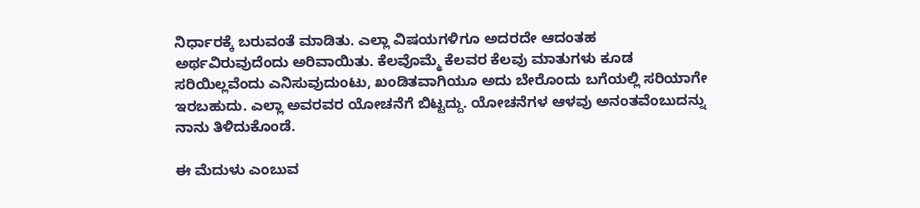ನಿರ್ಧಾರಕ್ಕೆ ಬರುವಂತೆ ಮಾಡಿತು. ಎಲ್ಲಾ ವಿಷಯಗಳಿಗೂ ಅದರದೇ ಆದಂತಹ ಅರ್ಥವಿರುವುದೆಂದು ಅರಿವಾಯಿತು. ಕೆಲವೊಮ್ಮೆ ಕೆಲವರ ಕೆಲವು ಮಾತುಗಳು ಕೂಡ ಸರಿಯಿಲ್ಲವೆಂದು ಎನಿಸುವುದುಂಟು, ಖಂಡಿತವಾಗಿಯೂ ಅದು ಬೇರೊಂದು ಬಗೆಯಲ್ಲಿ ಸರಿಯಾಗೇ ಇರಬಹುದು. ಎಲ್ಲಾ ಅವರವರ ಯೋಚನೆಗೆ ಬಿಟ್ಟದ್ದು. ಯೋಚನೆಗಳ ಆಳವು ಅನಂತವೆಂಬುದನ್ನು ನಾನು ತಿಳಿದುಕೊಂಡೆ.

ಈ ಮೆದುಳು ಎಂಬುವ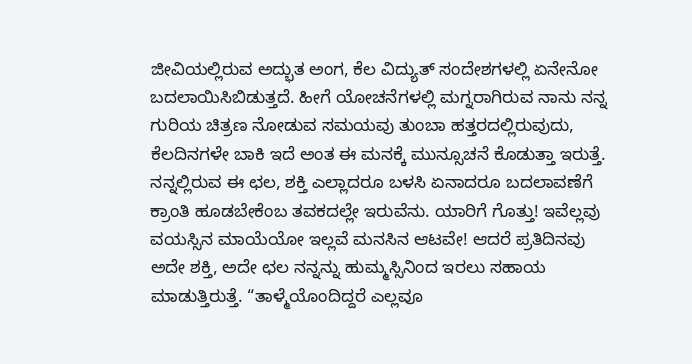ಜೀವಿಯಲ್ಲಿರುವ ಅದ್ಭುತ ಅಂಗ, ಕೆಲ ವಿದ್ಯುತ್ ಸಂದೇಶಗಳಲ್ಲಿ ಏನೇನೋ ಬದಲಾಯಿಸಿಬಿಡುತ್ತದೆ. ಹೀಗೆ ಯೋಚನೆಗಳಲ್ಲಿ ಮಗ್ನರಾಗಿರುವ ನಾನು ನನ್ನ ಗುರಿಯ ಚಿತ್ರಣ ನೋಡುವ ಸಮಯವು ತುಂಬಾ ಹತ್ತರದಲ್ಲಿರುವುದು, ಕೆಲದಿನಗಳೇ ಬಾಕಿ ಇದೆ ಅಂತ ಈ ಮನಕ್ಕೆ ಮುನ್ಸೂಚನೆ ಕೊಡುತ್ತಾ ಇರುತ್ತೆ. ನನ್ನಲ್ಲಿರುವ ಈ ಛಲ, ಶಕ್ತಿ ಎಲ್ಲಾದರೂ ಬಳಸಿ ಏನಾದರೂ ಬದಲಾವಣೆಗೆ ಕ್ರಾಂತಿ ಹೂಡಬೇಕೆಂಬ ತವಕದಲ್ಲೇ ಇರುವೆನು. ಯಾರಿಗೆ ಗೊತ್ತು! ಇವೆಲ್ಲವು ವಯಸ್ಸಿನ ಮಾಯೆಯೋ ಇಲ್ಲವೆ ಮನಸಿನ ಆಟವೇ! ಆದರೆ ಪ್ರತಿದಿನವು ಅದೇ ಶಕ್ತಿ, ಅದೇ ಛಲ ನನ್ನನ್ನು ಹುಮ್ಮಸ್ಸಿನಿಂದ ಇರಲು ಸಹಾಯ ಮಾಡುತ್ತಿರುತ್ತೆ. “ತಾಳ್ಮೆಯೊಂದಿದ್ದರೆ ಎಲ್ಲವೂ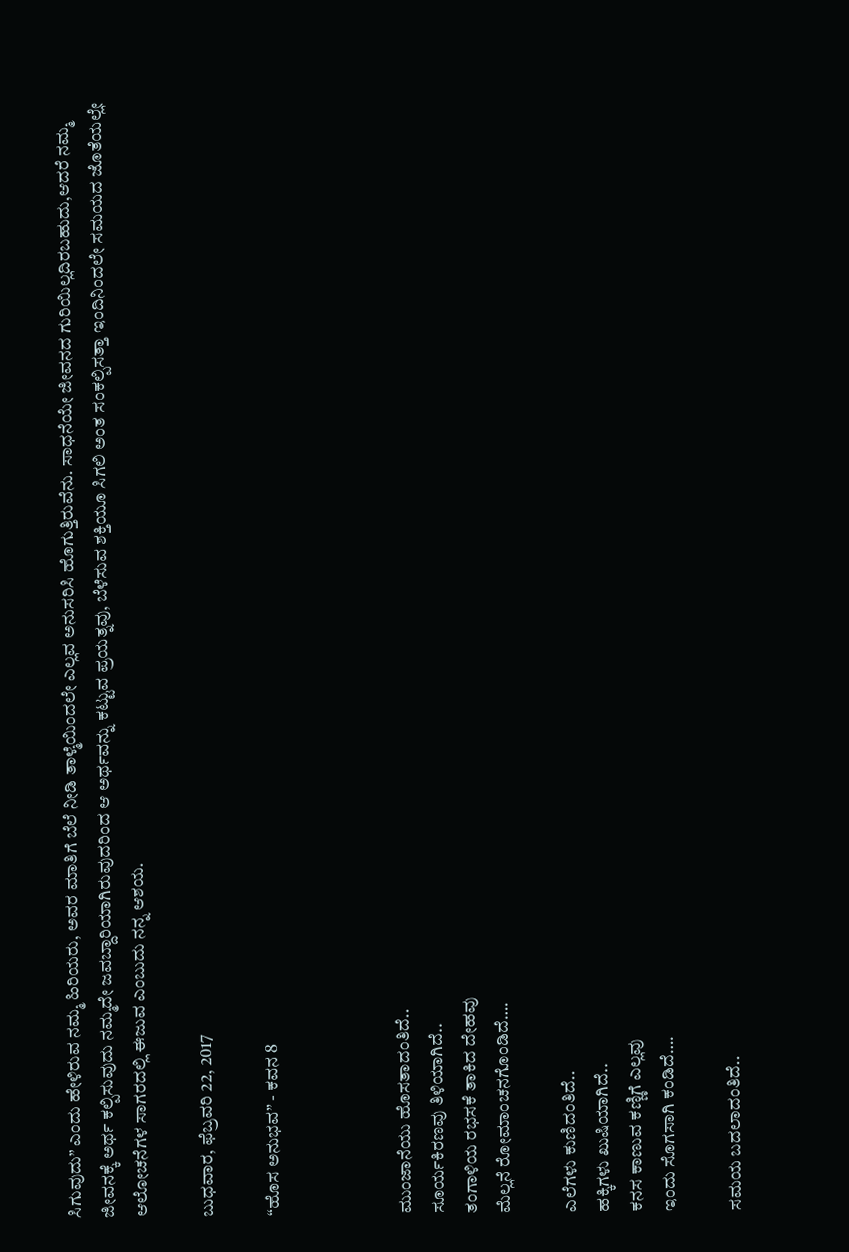ಸಿಗುವುದು” ಎಂದು ಹೇಳಿರುವ ನಮ್ಮ ಹಿರಿಯರು, ಅವರ ಮಾತಿಗೆ ಬೆಲೆ ನೀಡಿ ತಾಳ್ಮೆಯಿಂದಲೇ ಎಲ್ಲವ ಅನುಸರಿಸಿ ಹೊಗುತ್ತಿರುವೆನು. ಸಾಧನೆಯೇ ಜೀವನದ ಗುರಿಯಿಲ್ಲದಿರಬಹುದು,ಆದರೆ ನಮ್ಮ ಜೀವನಕ್ಕೆ ಅರ್ಥ ಕಲ್ಪಿಸುವುದು ನಮ್ಮದೇ ಜವಬ್ದಾರಿಯಾಗಿರುವುದರಿಂದ ಆ ಅರ್ಥವನ್ನು ಕಟ್ಟುವ ಪ್ರಯತ್ನವು, ಬೆಳೆಸುವ ಶಕ್ತಿಯೂ ಸಿಗಲಿ ಅಂತ ಸಂಕಲ್ಪಿಸತ್ತಾ ಇಂದಿನಿಂದಲೇ ಸಮಯದ ಜೊತೆಯಲ್ಲೇ ಆಲೋಚನೆಗಳ ಸಾಗರದಲ್ಲಿ ಈಜುವ ಎಂಬುದು ನನ್ನ ಆಶಯ.

ಬುಧವಾರ, ಫೆಬ್ರವರಿ 22, 2017

“ಹೊಸ ಅನುಭವ” - ಕವನ 8



ಮುಂಜಾನೆಯು ಹೊಸತಾದಂತಿದೆ..
ಸೂರ್ಯಕಿರಣವು ತಿಳಿಯಾಗಿದೆ..
ತಂಗಾಳಿಯ ರಭಸಕೆ ತಾಕಿದ ದೇಹವು
ಮೆಲ್ಲನೆ ರೋಮಾಂಚನಗೊಂಡಿದೆ….

ಎಲೆಗಳು ಕುಣಿದಂತಿದೆ..
ಹಕ್ಕಿಗಳು ಖುಷಿಯಾಗಿದೆ..
ಕನಸ ಕಾಣುವ ಕಣ್ಣಿಗೆ ಎಲ್ಲವು
ಇಂದು ಸೊಗಸಾಗಿ ಕಂಡಿದೆ….

ಸಮಯ ಬದಲಾದಂತಿದೆ..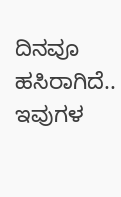ದಿನವೂ ಹಸಿರಾಗಿದೆ..
ಇವುಗಳ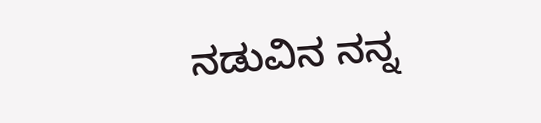ನಡುವಿನ ನನ್ನ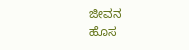ಜೀವನ
ಹೊಸ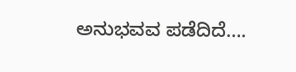ಅನುಭವವ ಪಡೆದಿದೆ….